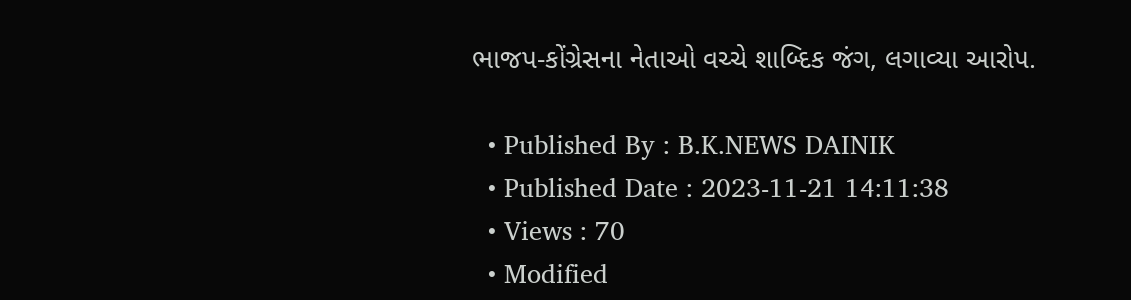ભાજપ-કોંગ્રેસના નેતાઓ વચ્ચે શાબ્દિક જંગ, લગાવ્યા આરોપ.

  • Published By : B.K.NEWS DAINIK
  • Published Date : 2023-11-21 14:11:38
  • Views : 70
  • Modified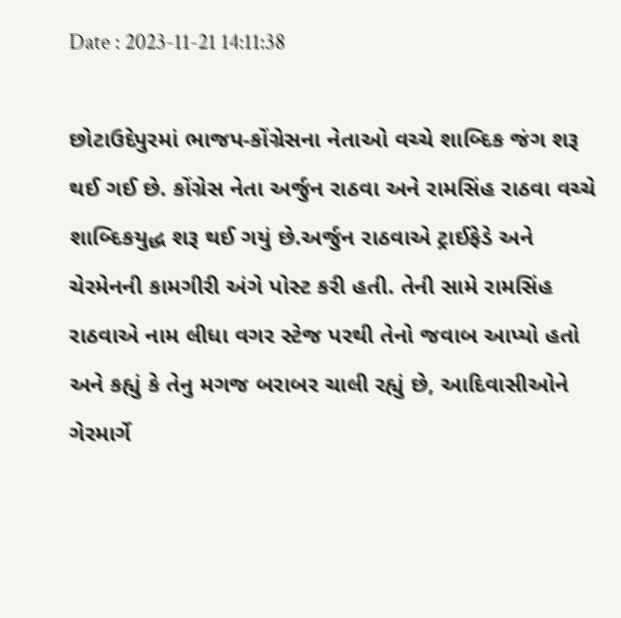Date : 2023-11-21 14:11:38

છોટાઉદેપુરમાં ભાજપ-કોંગ્રેસના નેતાઓ વચ્ચે શાબ્દિક જંગ શરૂ થઈ ગઈ છે. કોંગ્રેસ નેતા અર્જુન રાઠવા અને રામસિંહ રાઠવા વચ્ચે શાબ્દિકયુદ્ધ શરૂ થઈ ગયું છે.અર્જુન રાઠવાએ ટ્રાઈફેડે અને ચેરમેનની કામગીરી અંગે પોસ્ટ કરી હતી. તેની સામે રામસિંહ રાઠવાએ નામ લીધા વગર સ્ટેજ પરથી તેનો જવાબ આપ્યો હતો અને કહ્યું કે તેનુ મગજ બરાબર ચાલી રહ્યું છે, આદિવાસીઓને ગેરમાર્ગે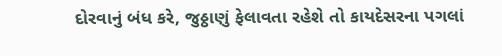દોરવાનું બંધ કરે, જુઠ્ઠાણું ફેલાવતા રહેશે તો કાયદેસરના પગલાં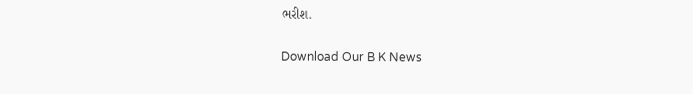ભરીશ.

Download Our B K News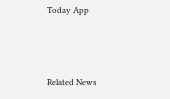Today App



Related News